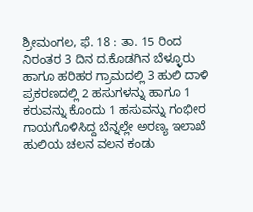ಶ್ರೀಮಂಗಲ, ಫೆ. 18 : ತಾ. 15 ರಿಂದ ನಿರಂತರ 3 ದಿನ ದ.ಕೊಡಗಿನ ಬೆಳ್ಳೂರು ಹಾಗೂ ಹರಿಹರ ಗ್ರಾಮದಲ್ಲಿ 3 ಹುಲಿ ದಾಳಿ ಪ್ರಕರಣದಲ್ಲಿ 2 ಹಸುಗಳನ್ನು ಹಾಗೂ 1 ಕರುವನ್ನು ಕೊಂದು 1 ಹಸುವನ್ನು ಗಂಭೀರ ಗಾಯಗೊಳಿಸಿದ್ದ ಬೆನ್ನಲ್ಲೇ ಅರಣ್ಯ ಇಲಾಖೆ ಹುಲಿಯ ಚಲನ ವಲನ ಕಂಡು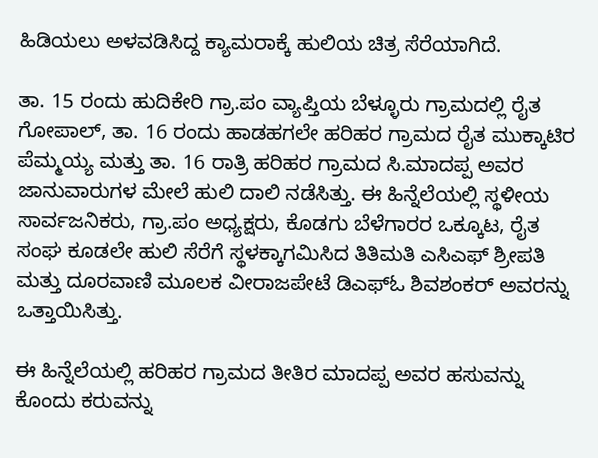ಹಿಡಿಯಲು ಅಳವಡಿಸಿದ್ದ ಕ್ಯಾಮರಾಕ್ಕೆ ಹುಲಿಯ ಚಿತ್ರ ಸೆರೆಯಾಗಿದೆ.

ತಾ. 15 ರಂದು ಹುದಿಕೇರಿ ಗ್ರಾ.ಪಂ ವ್ಯಾಪ್ತಿಯ ಬೆಳ್ಳೂರು ಗ್ರಾಮದಲ್ಲಿ ರೈತ ಗೋಪಾಲ್, ತಾ. 16 ರಂದು ಹಾಡಹಗಲೇ ಹರಿಹರ ಗ್ರಾಮದ ರೈತ ಮುಕ್ಕಾಟಿರ ಪೆಮ್ಮಯ್ಯ ಮತ್ತು ತಾ. 16 ರಾತ್ರಿ ಹರಿಹರ ಗ್ರಾಮದ ಸಿ.ಮಾದಪ್ಪ ಅವರ ಜಾನುವಾರುಗಳ ಮೇಲೆ ಹುಲಿ ದಾಲಿ ನಡೆಸಿತ್ತು. ಈ ಹಿನ್ನೆಲೆಯಲ್ಲಿ ಸ್ಥಳೀಯ ಸಾರ್ವಜನಿಕರು, ಗ್ರಾ.ಪಂ ಅಧ್ಯಕ್ಷರು, ಕೊಡಗು ಬೆಳೆಗಾರರ ಒಕ್ಕೂಟ, ರೈತ ಸಂಘ ಕೂಡಲೇ ಹುಲಿ ಸೆರೆಗೆ ಸ್ಥಳಕ್ಕಾಗಮಿಸಿದ ತಿತಿಮತಿ ಎಸಿಎಫ್ ಶ್ರೀಪತಿ ಮತ್ತು ದೂರವಾಣಿ ಮೂಲಕ ವೀರಾಜಪೇಟೆ ಡಿಎಫ್‍ಓ ಶಿವಶಂಕರ್ ಅವರನ್ನು ಒತ್ತಾಯಿಸಿತ್ತು.

ಈ ಹಿನ್ನೆಲೆಯಲ್ಲಿ ಹರಿಹರ ಗ್ರಾಮದ ತೀತಿರ ಮಾದಪ್ಪ ಅವರ ಹಸುವನ್ನು ಕೊಂದು ಕರುವನ್ನು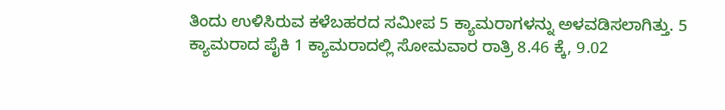ತಿಂದು ಉಳಿಸಿರುವ ಕಳೆಬಹರದ ಸಮೀಪ 5 ಕ್ಯಾಮರಾಗಳನ್ನು ಅಳವಡಿಸಲಾಗಿತ್ತು. 5 ಕ್ಯಾಮರಾದ ಪೈಕಿ 1 ಕ್ಯಾಮರಾದಲ್ಲಿ ಸೋಮವಾರ ರಾತ್ರಿ 8.46 ಕ್ಕೆ, 9.02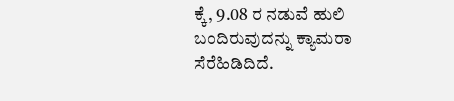ಕ್ಕೆ, 9.08 ರ ನಡುವೆ ಹುಲಿ ಬಂದಿರುವುದನ್ನು ಕ್ಯಾಮರಾ ಸೆರೆಹಿಡಿದಿದೆ.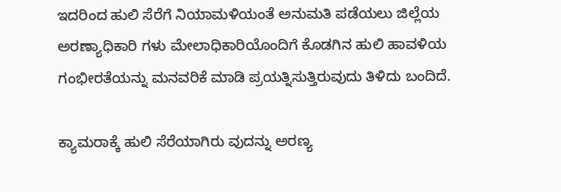ಇದರಿಂದ ಹುಲಿ ಸೆರೆಗೆ ನಿಯಾಮಳಿಯಂತೆ ಅನುಮತಿ ಪಡೆಯಲು ಜಿಲ್ಲೆಯ ಅರಣ್ಯಾಧಿಕಾರಿ ಗಳು ಮೇಲಾಧಿಕಾರಿಯೊಂದಿಗೆ ಕೊಡಗಿನ ಹುಲಿ ಹಾವಳಿಯ ಗಂಭೀರತೆಯನ್ನು ಮನವರಿಕೆ ಮಾಡಿ ಪ್ರಯತ್ನಿಸುತ್ತಿರುವುದು ತಿಳಿದು ಬಂದಿದೆ.

ಕ್ಯಾಮರಾಕ್ಕೆ ಹುಲಿ ಸೆರೆಯಾಗಿರು ವುದನ್ನು ಅರಣ್ಯ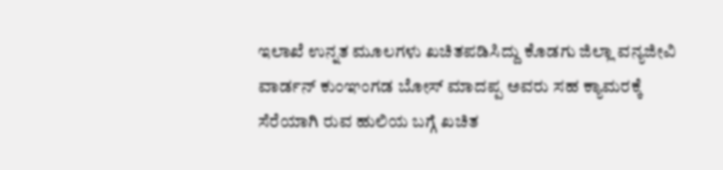ಇಲಾಖೆ ಉನ್ನತ ಮೂಲಗಳು ಖಚಿತಪಡಿಸಿದ್ದು ಕೊಡಗು ಜಿಲ್ಲಾ ವನ್ಯಜೀವಿ ವಾರ್ಡನ್ ಕುಂಞಂಗಡ ಬೋಸ್ ಮಾದಪ್ಪ ಅವರು ಸಹ ಕ್ಯಾಮರಕ್ಕೆ ಸೆರೆಯಾಗಿ ರುವ ಹುಲಿಯ ಬಗ್ಗೆ ಖಚಿತ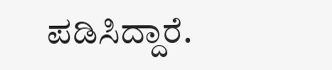ಪಡಿಸಿದ್ದಾರೆ.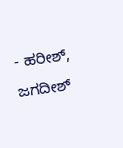- ಹರೀಶ್, ಜಗದೀಶ್